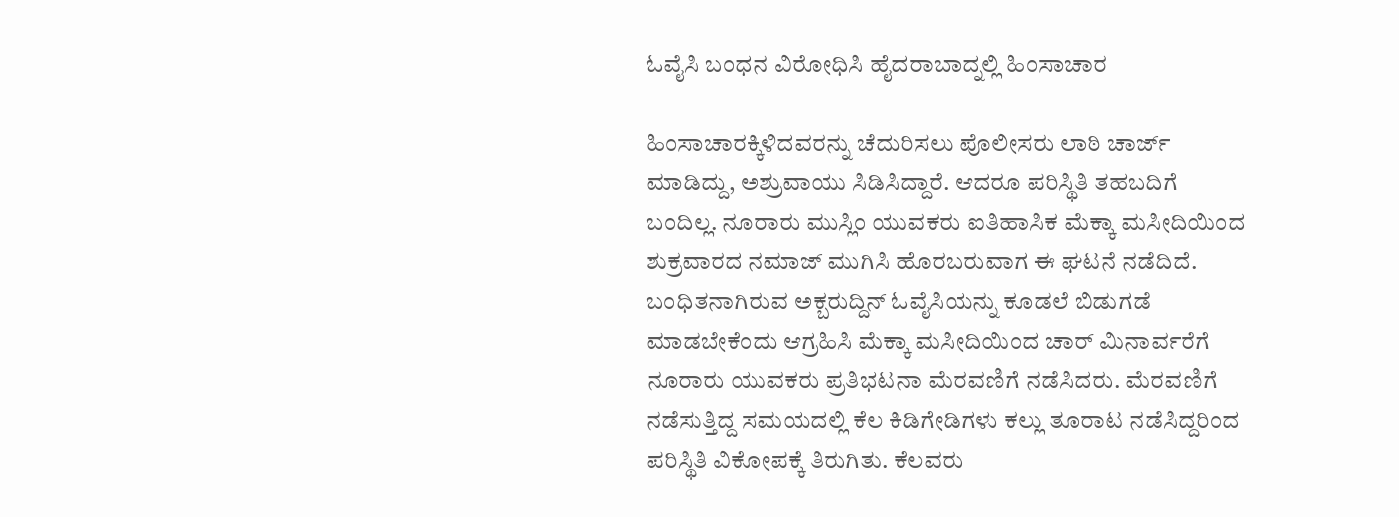ಓವೈಸಿ ಬಂಧನ ವಿರೋಧಿಸಿ ಹೈದರಾಬಾದ್ನಲ್ಲಿ ಹಿಂಸಾಚಾರ

ಹಿಂಸಾಚಾರಕ್ಕಿಳಿದವರನ್ನು ಚೆದುರಿಸಲು ಪೊಲೀಸರು ಲಾಠಿ ಚಾರ್ಜ್ ಮಾಡಿದ್ದು, ಅಶ್ರುವಾಯು ಸಿಡಿಸಿದ್ದಾರೆ. ಆದರೂ ಪರಿಸ್ಥಿತಿ ತಹಬದಿಗೆ ಬಂದಿಲ್ಲ. ನೂರಾರು ಮುಸ್ಲಿಂ ಯುವಕರು ಐತಿಹಾಸಿಕ ಮೆಕ್ಕಾ ಮಸೀದಿಯಿಂದ ಶುಕ್ರವಾರದ ನಮಾಜ್ ಮುಗಿಸಿ ಹೊರಬರುವಾಗ ಈ ಘಟನೆ ನಡೆದಿದೆ.
ಬಂಧಿತನಾಗಿರುವ ಅಕ್ಬರುದ್ದಿನ್ ಓವೈಸಿಯನ್ನು ಕೂಡಲೆ ಬಿಡುಗಡೆ ಮಾಡಬೇಕೆಂದು ಆಗ್ರಹಿಸಿ ಮೆಕ್ಕಾ ಮಸೀದಿಯಿಂದ ಚಾರ್ ಮಿನಾರ್ವರೆಗೆ ನೂರಾರು ಯುವಕರು ಪ್ರತಿಭಟನಾ ಮೆರವಣಿಗೆ ನಡೆಸಿದರು. ಮೆರವಣಿಗೆ ನಡೆಸುತ್ತಿದ್ದ ಸಮಯದಲ್ಲಿ ಕೆಲ ಕಿಡಿಗೇಡಿಗಳು ಕಲ್ಲು ತೂರಾಟ ನಡೆಸಿದ್ದರಿಂದ ಪರಿಸ್ಥಿತಿ ವಿಕೋಪಕ್ಕೆ ತಿರುಗಿತು. ಕೆಲವರು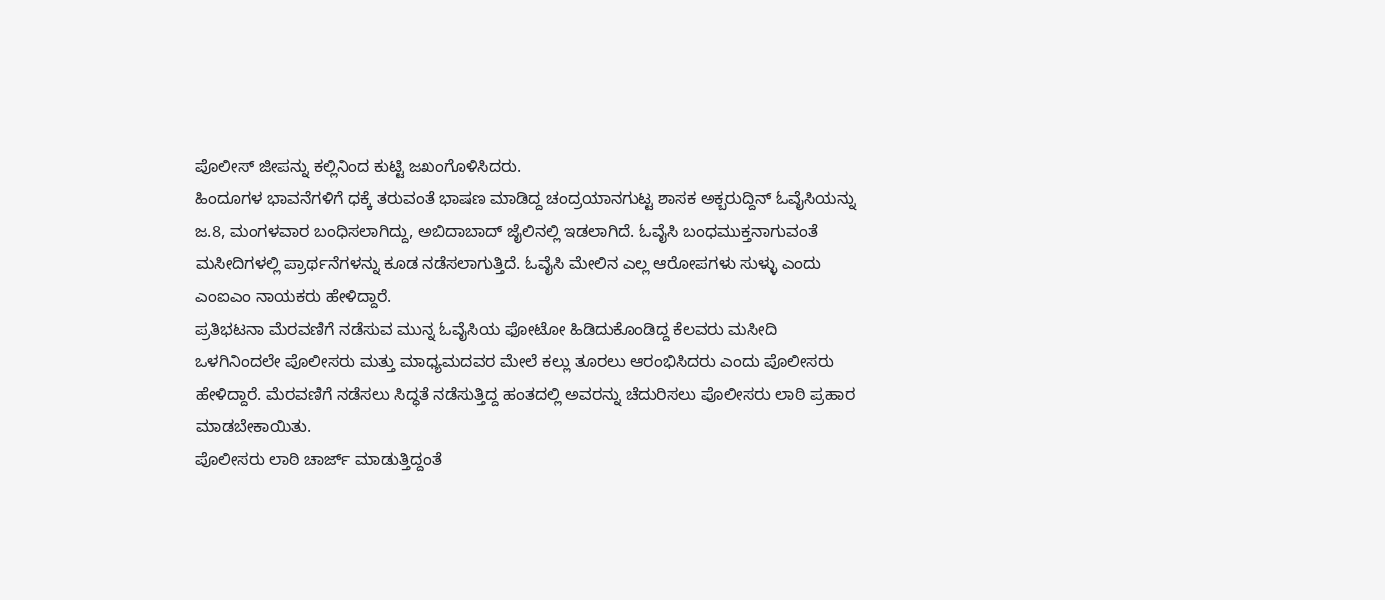ಪೊಲೀಸ್ ಜೀಪನ್ನು ಕಲ್ಲಿನಿಂದ ಕುಟ್ಟಿ ಜಖಂಗೊಳಿಸಿದರು.
ಹಿಂದೂಗಳ ಭಾವನೆಗಳಿಗೆ ಧಕ್ಕೆ ತರುವಂತೆ ಭಾಷಣ ಮಾಡಿದ್ದ ಚಂದ್ರಯಾನಗುಟ್ಟ ಶಾಸಕ ಅಕ್ಬರುದ್ದಿನ್ ಓವೈಸಿಯನ್ನು ಜ.8, ಮಂಗಳವಾರ ಬಂಧಿಸಲಾಗಿದ್ದು, ಅಬಿದಾಬಾದ್ ಜೈಲಿನಲ್ಲಿ ಇಡಲಾಗಿದೆ. ಓವೈಸಿ ಬಂಧಮುಕ್ತನಾಗುವಂತೆ ಮಸೀದಿಗಳಲ್ಲಿ ಪ್ರಾರ್ಥನೆಗಳನ್ನು ಕೂಡ ನಡೆಸಲಾಗುತ್ತಿದೆ. ಓವೈಸಿ ಮೇಲಿನ ಎಲ್ಲ ಆರೋಪಗಳು ಸುಳ್ಳು ಎಂದು ಎಂಐಎಂ ನಾಯಕರು ಹೇಳಿದ್ದಾರೆ.
ಪ್ರತಿಭಟನಾ ಮೆರವಣಿಗೆ ನಡೆಸುವ ಮುನ್ನ ಓವೈಸಿಯ ಫೋಟೋ ಹಿಡಿದುಕೊಂಡಿದ್ದ ಕೆಲವರು ಮಸೀದಿ ಒಳಗಿನಿಂದಲೇ ಪೊಲೀಸರು ಮತ್ತು ಮಾಧ್ಯಮದವರ ಮೇಲೆ ಕಲ್ಲು ತೂರಲು ಆರಂಭಿಸಿದರು ಎಂದು ಪೊಲೀಸರು ಹೇಳಿದ್ದಾರೆ. ಮೆರವಣಿಗೆ ನಡೆಸಲು ಸಿದ್ಧತೆ ನಡೆಸುತ್ತಿದ್ದ ಹಂತದಲ್ಲಿ ಅವರನ್ನು ಚೆದುರಿಸಲು ಪೊಲೀಸರು ಲಾಠಿ ಪ್ರಹಾರ ಮಾಡಬೇಕಾಯಿತು.
ಪೊಲೀಸರು ಲಾಠಿ ಚಾರ್ಜ್ ಮಾಡುತ್ತಿದ್ದಂತೆ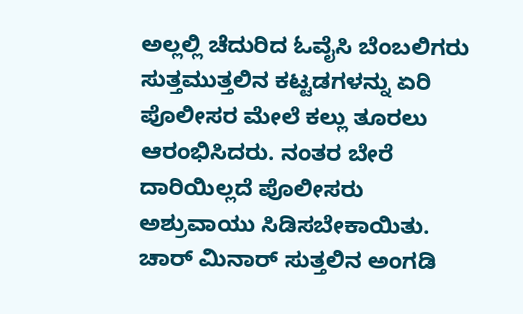ಅಲ್ಲಲ್ಲಿ ಚೆದುರಿದ ಓವೈಸಿ ಬೆಂಬಲಿಗರು ಸುತ್ತಮುತ್ತಲಿನ ಕಟ್ಟಡಗಳನ್ನು ಏರಿ ಪೊಲೀಸರ ಮೇಲೆ ಕಲ್ಲು ತೂರಲು ಆರಂಭಿಸಿದರು. ನಂತರ ಬೇರೆ ದಾರಿಯಿಲ್ಲದೆ ಪೊಲೀಸರು ಅಶ್ರುವಾಯು ಸಿಡಿಸಬೇಕಾಯಿತು. ಚಾರ್ ಮಿನಾರ್ ಸುತ್ತಲಿನ ಅಂಗಡಿ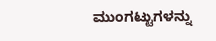ಮುಂಗಟ್ಟುಗಳನ್ನು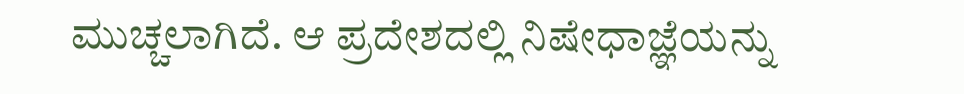ಮುಚ್ಚಲಾಗಿದೆ. ಆ ಪ್ರದೇಶದಲ್ಲಿ ನಿಷೇಧಾಜ್ಞೆಯನ್ನು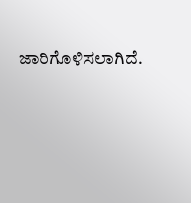ಜಾರಿಗೊಳಿಸಲಾಗಿದೆ.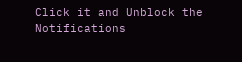Click it and Unblock the Notifications